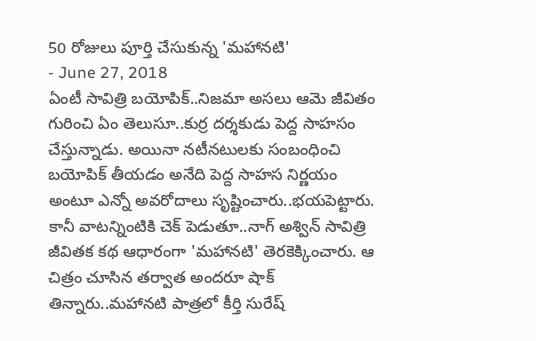50 రోజులు పూర్తి చేసుకున్న 'మహానటి'
- June 27, 2018
ఏంటీ సావిత్రి బయోపిక్..నిజమా అసలు ఆమె జీవితం గురించి ఏం తెలుసూ..కుర్ర దర్శకుడు పెద్ద సాహసం చేస్తున్నాడు. అయినా నటీనటులకు సంబంధించి బయోపిక్ తీయడం అనేది పెద్ద సాహస నిర్ణయం అంటూ ఎన్నో అవరోదాలు సృష్టించారు..భయపెట్టారు. కానీ వాటన్నింటికి చెక్ పెడుతూ..నాగ్ అశ్విన్ సావిత్రి జీవితక కథ ఆధారంగా 'మహానటి' తెరకెక్కించారు. ఆ చిత్రం చూసిన తర్వాత అందరూ షాక్ తిన్నారు..మహానటి పాత్రలో కీర్తి సురేష్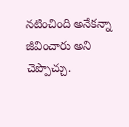నటించింది అనేకన్నా జీవించారు అని చెప్పొచ్చు.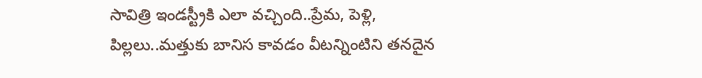సావిత్రి ఇండస్ట్రీకి ఎలా వచ్చింది..ప్రేమ, పెళ్లి, పిల్లలు..మత్తుకు బానిస కావడం వీటన్నింటిని తనదైన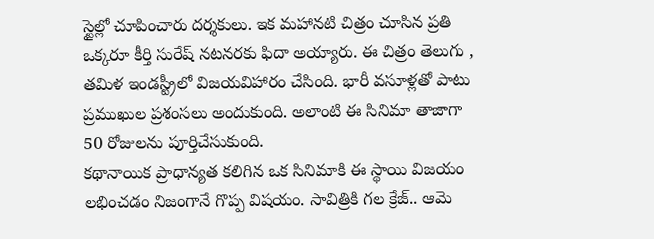స్టైల్లో చూపించారు దర్శకులు. ఇక మహానటి చిత్రం చూసిన ప్రతి ఒక్కరూ కీర్తి సురేష్ నటనరకు ఫిదా అయ్యారు. ఈ చిత్రం తెలుగు , తమిళ ఇండస్ట్రీలో విజయవిహారం చేసింది. భారీ వసూళ్లతో పాటు ప్రముఖుల ప్రశంసలు అందుకుంది. అలాంటి ఈ సినిమా తాజాగా 50 రోజులను పూర్తిచేసుకుంది.
కథానాయిక ప్రాధాన్యత కలిగిన ఒక సినిమాకి ఈ స్థాయి విజయం లభించడం నిజంగానే గొప్ప విషయం. సావిత్రికి గల క్రేజ్.. ఆమె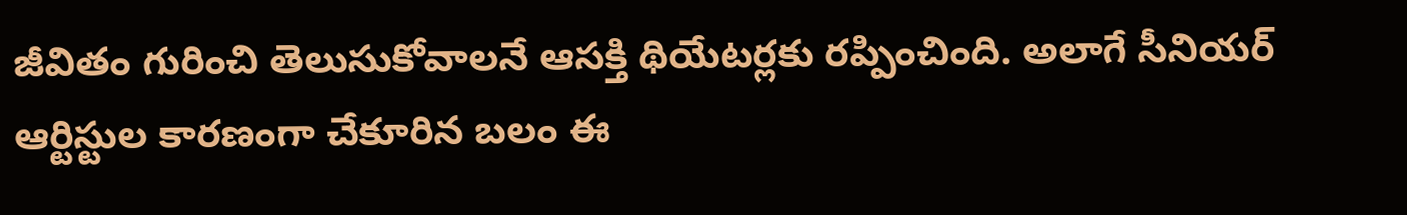జీవితం గురించి తెలుసుకోవాలనే ఆసక్తి థియేటర్లకు రప్పించింది. అలాగే సీనియర్ ఆర్టిస్టుల కారణంగా చేకూరిన బలం ఈ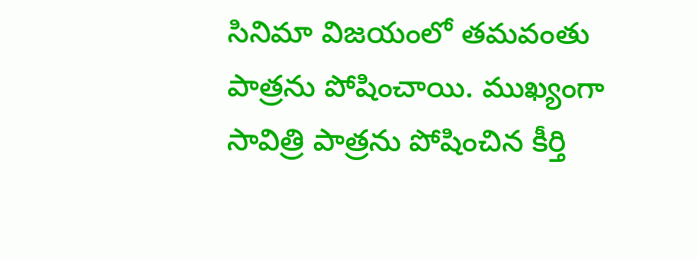సినిమా విజయంలో తమవంతు పాత్రను పోషించాయి. ముఖ్యంగా సావిత్రి పాత్రను పోషించిన కీర్తి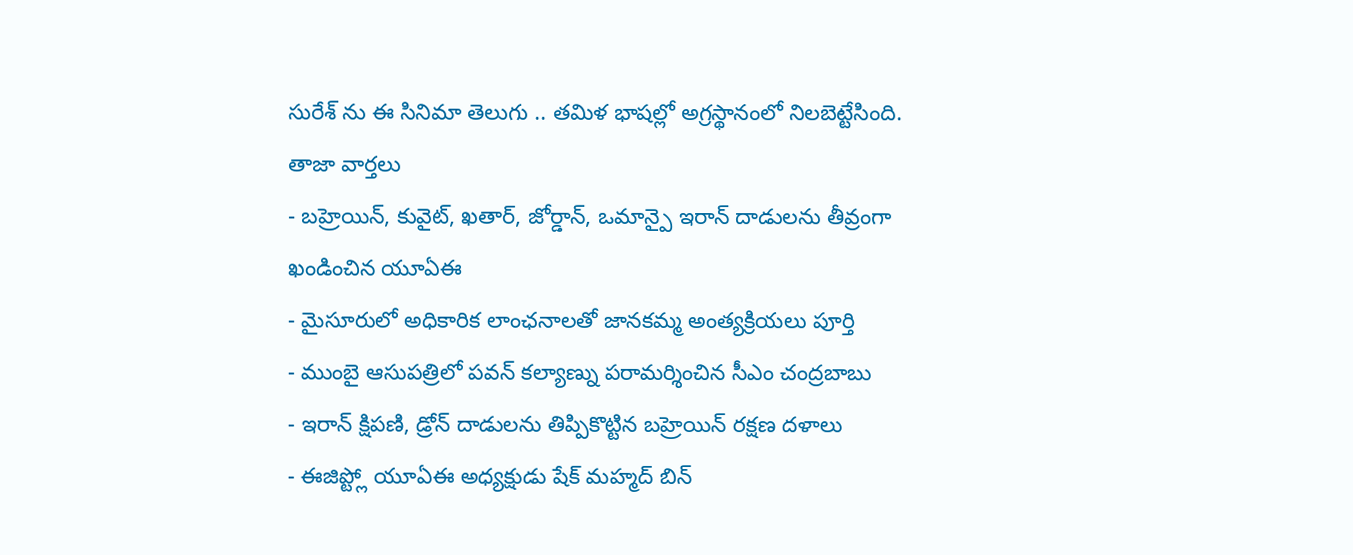సురేశ్ ను ఈ సినిమా తెలుగు .. తమిళ భాషల్లో అగ్రస్థానంలో నిలబెట్టేసింది.
తాజా వార్తలు
- బహ్రెయిన్, కువైట్, ఖతార్, జోర్డాన్, ఒమాన్పై ఇరాన్ దాడులను తీవ్రంగా ఖండించిన యూఏఈ
- మైసూరులో అధికారిక లాంఛనాలతో జానకమ్మ అంత్యక్రియలు పూర్తి
- ముంబై ఆసుపత్రిలో పవన్ కల్యాణ్ను పరామర్శించిన సీఎం చంద్రబాబు
- ఇరాన్ క్షిపణి, డ్రోన్ దాడులను తిప్పికొట్టిన బహ్రెయిన్ రక్షణ దళాలు
- ఈజిప్ట్లో యూఏఈ అధ్యక్షుడు షేక్ మహ్మద్ బిన్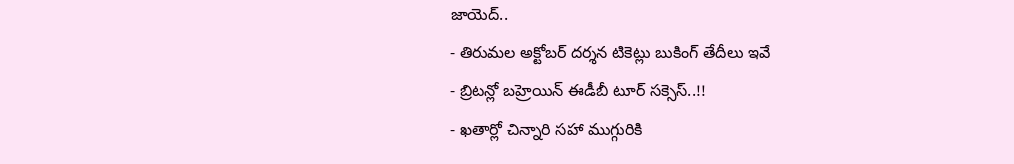జాయెద్..
- తిరుమల అక్టోబర్ దర్శన టికెట్లు బుకింగ్ తేదీలు ఇవే
- బ్రిటన్లో బహ్రెయిన్ ఈడీబీ టూర్ సక్సెస్..!!
- ఖతార్లో చిన్నారి సహా ముగ్గురికి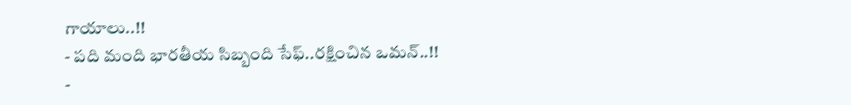గాయాలు..!!
- పది మంది భారతీయ సిబ్బంది సేఫ్..రక్షించిన ఒమన్..!!
-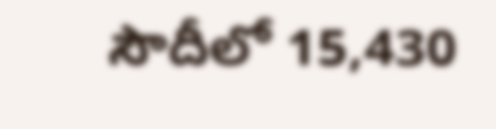సౌదీలో 15,430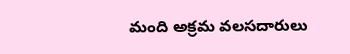మంది అక్రమ వలసదారులు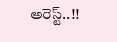అరెస్ట్..!!